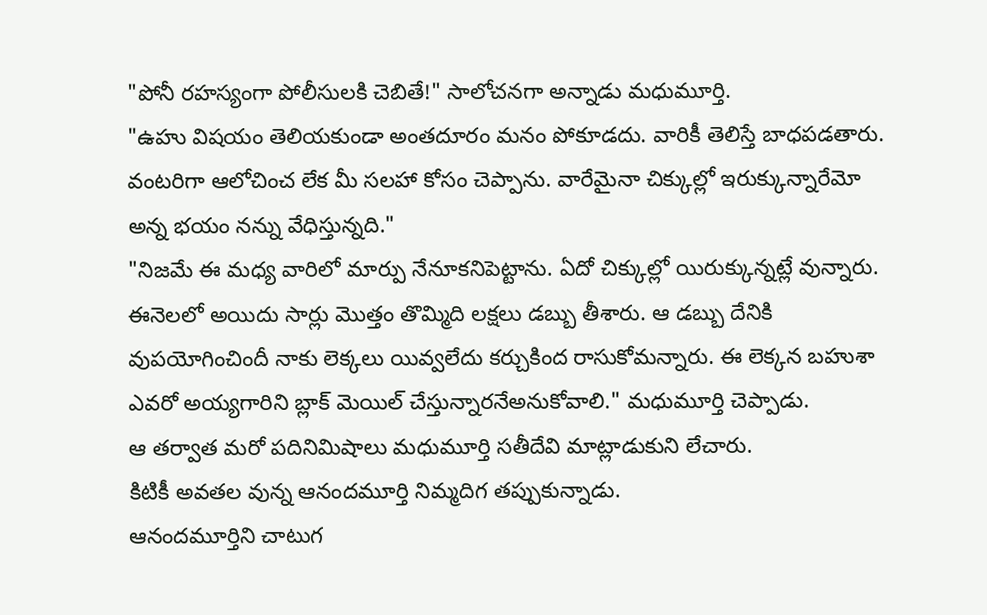"పోనీ రహస్యంగా పోలీసులకి చెబితే!" సాలోచనగా అన్నాడు మధుమూర్తి.
"ఉహు విషయం తెలియకుండా అంతదూరం మనం పోకూడదు. వారికీ తెలిస్తే బాధపడతారు. వంటరిగా ఆలోచించ లేక మీ సలహా కోసం చెప్పాను. వారేమైనా చిక్కుల్లో ఇరుక్కున్నారేమో అన్న భయం నన్ను వేధిస్తున్నది."
"నిజమే ఈ మధ్య వారిలో మార్పు నేనూకనిపెట్టాను. ఏదో చిక్కుల్లో యిరుక్కున్నట్లే వున్నారు. ఈనెలలో అయిదు సార్లు మొత్తం తొమ్మిది లక్షలు డబ్బు తీశారు. ఆ డబ్బు దేనికి వుపయోగించిందీ నాకు లెక్కలు యివ్వలేదు కర్చుకింద రాసుకోమన్నారు. ఈ లెక్కన బహుశా ఎవరో అయ్యగారిని బ్లాక్ మెయిల్ చేస్తున్నారనేఅనుకోవాలి." మధుమూర్తి చెప్పాడు.
ఆ తర్వాత మరో పదినిమిషాలు మధుమూర్తి సతీదేవి మాట్లాడుకుని లేచారు.
కిటికీ అవతల వున్న ఆనందమూర్తి నిమ్మదిగ తప్పుకున్నాడు.
ఆనందమూర్తిని చాటుగ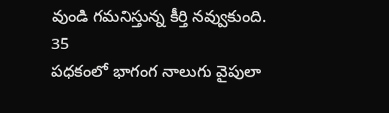వుండి గమనిస్తున్న కీర్తి నవ్వుకుంది.
35
పధకంలో భాగంగ నాలుగు వైపులా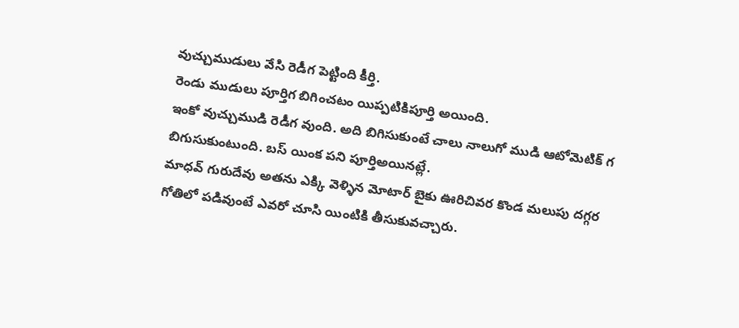వుచ్చుముడులు వేసి రెడీగ పెట్టింది కీర్తి.
రెండు ముడులు పూర్తిగ బిగించటం యిప్పటికిపూర్తి అయింది.
ఇంకో వుచ్చుముడి రెడీగ వుంది. అది బిగిసుకుంటే చాలు నాలుగో ముడి ఆటోమెటిక్ గ బిగుసుకుంటుంది. బస్ యింక పని పూర్తిఅయినట్లే.
మాధవ్ గురుదేవు అతను ఎక్కి వెళ్ళిన మోటార్ బైకు ఊరిచివర కొండ మలుపు దగ్గర గోతిలో పడివుంటే ఎవరో చూసి యింటికి తీసుకువచ్చారు.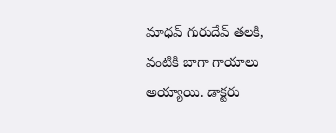మాధవ్ గురుదేవ్ తలకి, వంటికి బాగా గాయాలు అయ్యాయి. డాక్టరు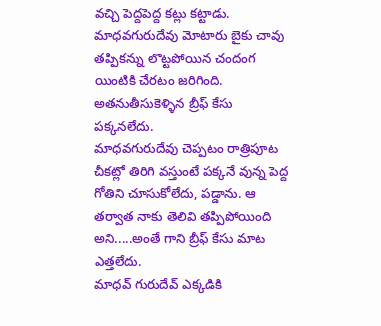వచ్చి పెద్దపెద్ద కట్లు కట్టాడు.
మాధవగురుదేవు మోటారు బైకు చావు తప్పికన్ను లొట్టపోయిన చందంగ యింటికి చేరటం జరిగింది. అతనుతీసుకెళ్ళిన బ్రీఫ్ కేసు పక్కనలేదు.
మాధవగురుదేవు చెప్పటం రాత్రిపూట చీకట్లో తిరిగి వస్తుంటే పక్కనే వున్న పెద్ద గోతిని చూసుకోలేదు, పడ్డాను. ఆ తర్వాత నాకు తెలివి తప్పిపోయింది అని.....అంతే గాని బ్రీఫ్ కేసు మాట ఎత్తలేదు.
మాధవ్ గురుదేవ్ ఎక్కడికి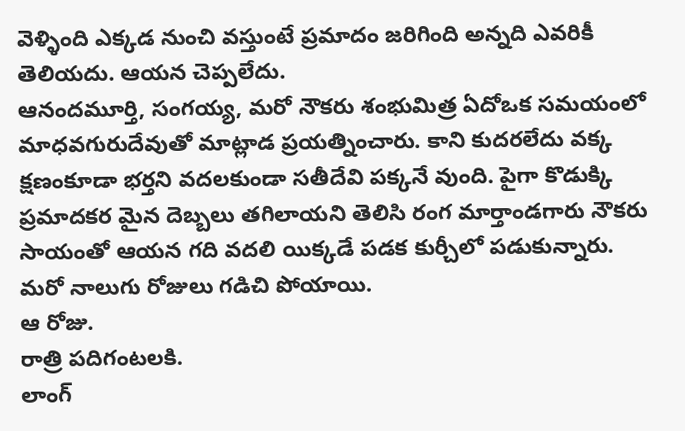వెళ్ళింది ఎక్కడ నుంచి వస్తుంటే ప్రమాదం జరిగింది అన్నది ఎవరికీ తెలియదు. ఆయన చెప్పలేదు.
ఆనందమూర్తి, సంగయ్య, మరో నౌకరు శంభుమిత్ర ఏదోఒక సమయంలో మాధవగురుదేవుతో మాట్లాడ ప్రయత్నించారు. కాని కుదరలేదు వక్క క్షణంకూడా భర్తని వదలకుండా సతీదేవి పక్కనే వుంది. పైగా కొడుక్కి ప్రమాదకర మైన దెబ్బలు తగిలాయని తెలిసి రంగ మార్తాండగారు నౌకరు సాయంతో ఆయన గది వదలి యిక్కడే పడక కుర్చీలో పడుకున్నారు.
మరో నాలుగు రోజులు గడిచి పోయాయి.
ఆ రోజు.
రాత్రి పదిగంటలకి.
లాంగ్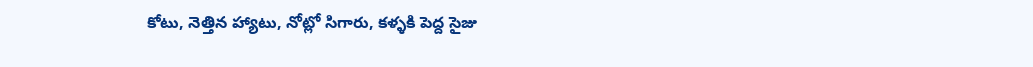కోటు, నెత్తిన హ్యాటు, నోట్లో సిగారు, కళ్ళకి పెద్ద సైజు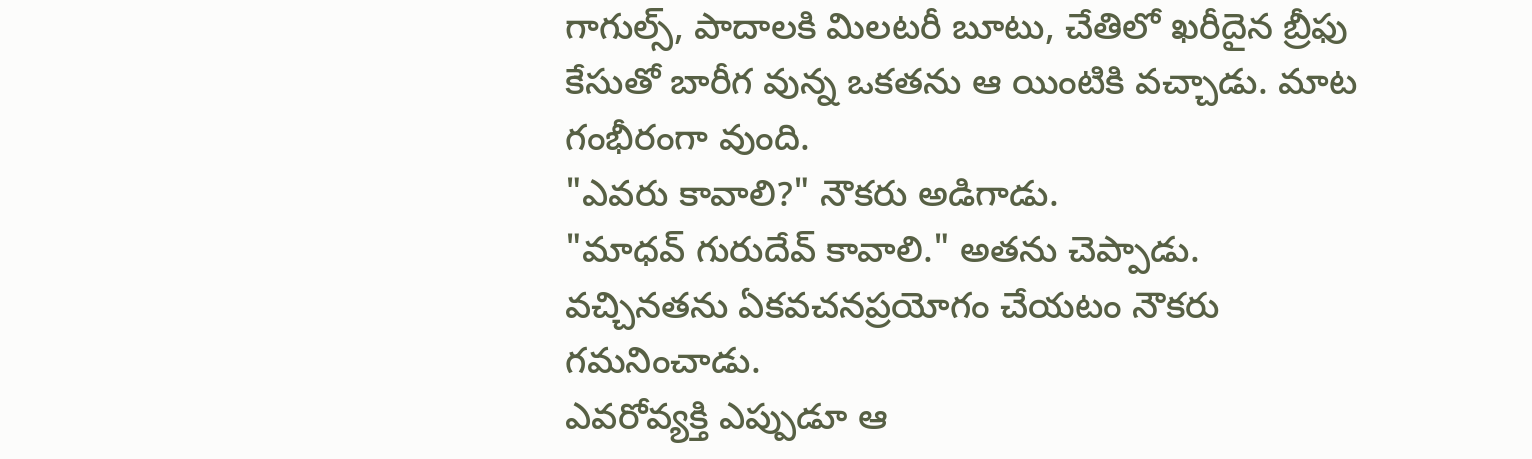గాగుల్స్, పాదాలకి మిలటరీ బూటు, చేతిలో ఖరీదైన బ్రీఫు కేసుతో బారీగ వున్న ఒకతను ఆ యింటికి వచ్చాడు. మాట గంభీరంగా వుంది.
"ఎవరు కావాలి?" నౌకరు అడిగాడు.
"మాధవ్ గురుదేవ్ కావాలి." అతను చెప్పాడు.
వచ్చినతను ఏకవచనప్రయోగం చేయటం నౌకరు గమనించాడు.
ఎవరోవ్యక్తి ఎప్పుడూ ఆ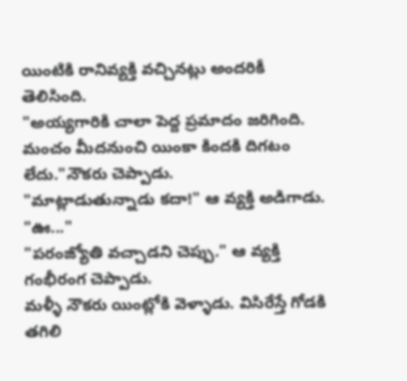యింటికి రానివ్యక్తి వచ్చినట్లు అందరికీ తెలిసింది.
"అయ్యగారికి చాలా పెద్ద ప్రమాదం జరిగింది. మంచం మీదనుంచి యింకా కిందకి దిగటం లేదు."నౌకరు చెప్పాడు.
"మాట్లాడుతున్నాడు కదా!" ఆ వ్యక్తి అడిగాడు.
"ఊ..."
"పరంజ్యోతి వచ్చాడని చెప్పు." ఆ వ్యక్తి గంభీరంగ చెప్పాడు.
మళ్ళీ నౌకరు యింట్లోకి వెళ్ళాడు. విసిరేస్తే గోడకి తగిలి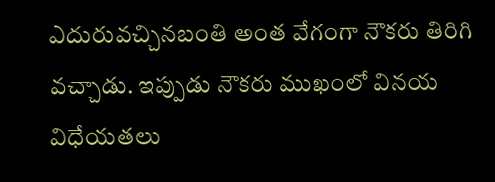ఎదురువచ్చినబంతి అంత వేగంగా నౌకరు తిరిగి వచ్చాడు. ఇప్పుడు నౌకరు ముఖంలో వినయ విధేయతలు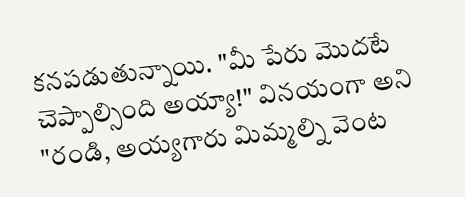కనపడుతున్నాయి. "మీ పేరు మొదటే చెప్పాల్సింది అయ్యా!" వినయంగా అని "రండి, అయ్యగారు మిమ్మల్ని వెంట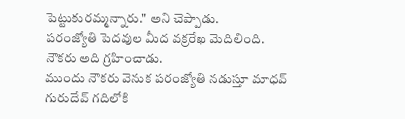పెట్టుకురమ్మన్నారు." అని చెప్పాడు.
పరంజ్యోతి పెదవుల మీద వక్రరేఖ మెదిలింది.
నౌకరు అది గ్రహించాడు.
ముందు నౌకరు వెనుక పరంజ్యోతి నడుస్తూ మాధవ్ గురుదేవ్ గదిలోకి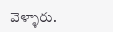వెళ్ళారు.